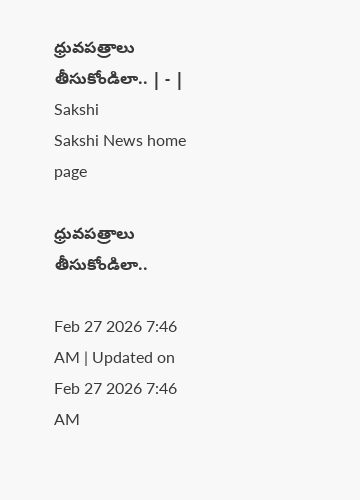ధ్రువపత్రాలు తీసుకోండిలా.. | - | Sakshi
Sakshi News home page

ధ్రువపత్రాలు తీసుకోండిలా..

Feb 27 2026 7:46 AM | Updated on Feb 27 2026 7:46 AM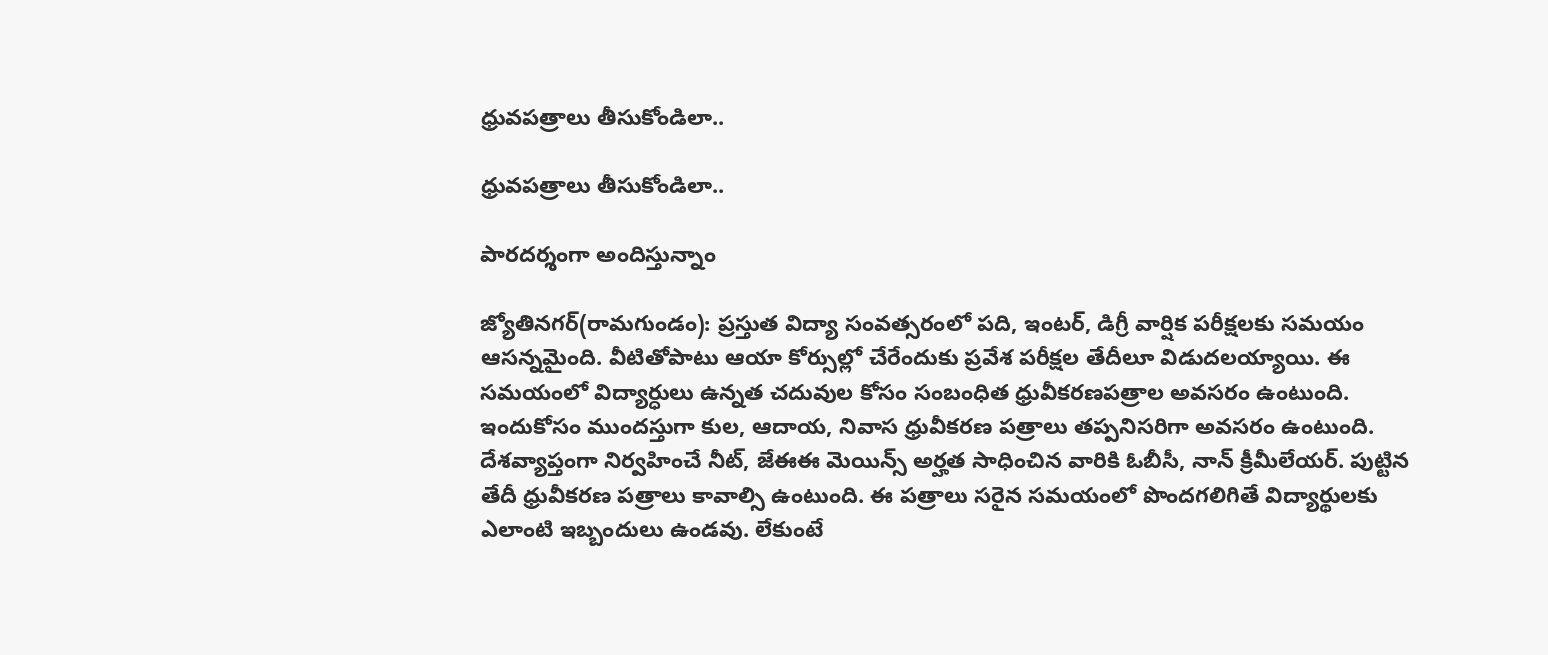ధ్రువపత్రాలు తీసుకోండిలా..

ధ్రువపత్రాలు తీసుకోండిలా..

పారదర్శంగా అందిస్తున్నాం

జ్యోతినగర్‌(రామగుండం): ప్రస్తుత విద్యా సంవత్సరంలో పది, ఇంటర్‌, డిగ్రీ వార్షిక పరీక్షలకు సమయం ఆసన్నమైంది. వీటితోపాటు ఆయా కోర్సుల్లో చేరేందుకు ప్రవేశ పరీక్షల తేదీలూ విడుదలయ్యాయి. ఈ సమయంలో విద్యార్ధులు ఉన్నత చదువుల కోసం సంబంధిత ధ్రువీకరణపత్రాల అవసరం ఉంటుంది. ఇందుకోసం ముందస్తుగా కుల, ఆదాయ, నివాస ధ్రువీకరణ పత్రాలు తప్పనిసరిగా అవసరం ఉంటుంది. దేశవ్యాప్తంగా నిర్వహించే నీట్‌, జేఈఈ మెయిన్స్‌ అర్హత సాధించిన వారికి ఓబీసీ, నాన్‌ క్రీమీలేయర్‌. పుట్టిన తేదీ ధ్రువీకరణ పత్రాలు కావాల్సి ఉంటుంది. ఈ పత్రాలు సరైన సమయంలో పొందగలిగితే విద్యార్థులకు ఎలాంటి ఇబ్బందులు ఉండవు. లేకుంటే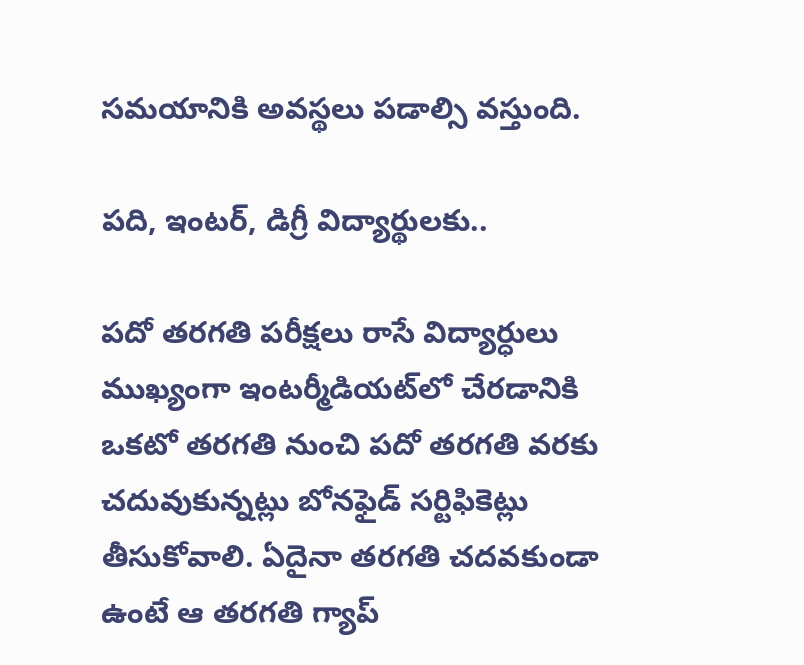సమయానికి అవస్థలు పడాల్సి వస్తుంది.

పది, ఇంటర్‌, డిగ్రీ విద్యార్థులకు..

పదో తరగతి పరీక్షలు రాసే విద్యార్ధులు ముఖ్యంగా ఇంటర్మీడియట్‌లో చేరడానికి ఒకటో తరగతి నుంచి పదో తరగతి వరకు చదువుకున్నట్లు బోనఫైడ్‌ సర్టిఫికెట్లు తీసుకోవాలి. ఏదైనా తరగతి చదవకుండా ఉంటే ఆ తరగతి గ్యాప్‌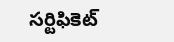సర్టిఫికెట్‌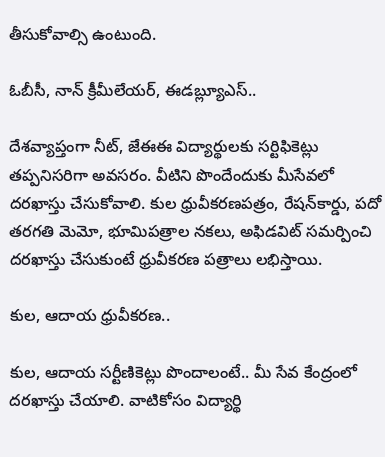తీసుకోవాల్సి ఉంటుంది.

ఓబీసీ, నాన్‌ క్రీమీలేయర్‌, ఈడబ్ల్యూఎస్‌..

దేశవ్యాప్తంగా నీట్‌, జేఈఈ విద్యార్థులకు సర్టిఫికెట్లు తప్పనిసరిగా అవసరం. వీటిని పొందేందుకు మీసేవలో దరఖాస్తు చేసుకోవాలి. కుల ధ్రువీకరణపత్రం, రేషన్‌కార్డు, పదో తరగతి మెమో, భూమిపత్రాల నకలు, అఫిడవిట్‌ సమర్పించి దరఖాస్తు చేసుకుంటే ధ్రువీకరణ పత్రాలు లభిస్తాయి.

కుల, ఆదాయ ధ్రువీకరణ..

కుల, ఆదాయ సర్టీణికెట్లు పొందాలంటే.. మీ సేవ కేంద్రంలో దరఖాస్తు చేయాలి. వాటికోసం విద్యార్థి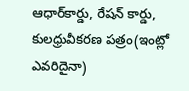ఆధార్‌కార్డు, రేషన్‌ కార్డు, కులధ్రువీకరణ పత్రం(ఇంట్లో ఎవరిదైనా)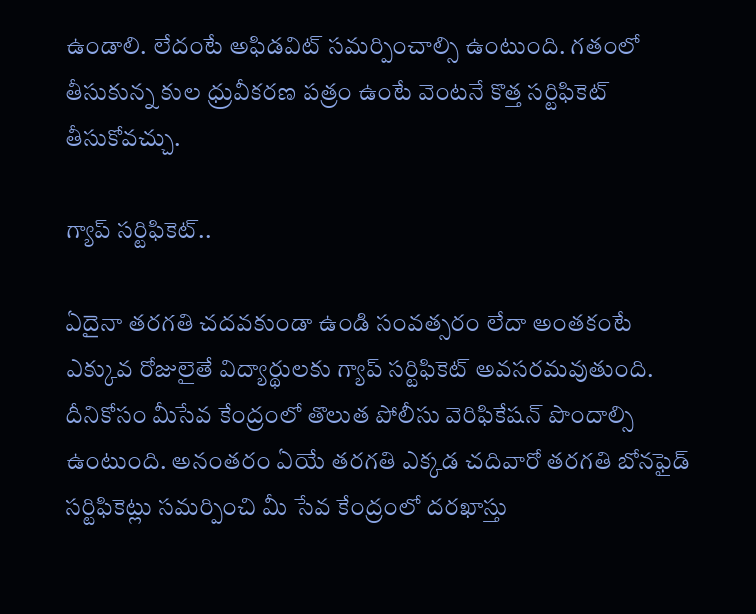ఉండాలి. లేదంటే అఫిడవిట్‌ సమర్పించాల్సి ఉంటుంది. గతంలో తీసుకున్న కుల ధ్రువీకరణ పత్రం ఉంటే వెంటనే కొత్త సర్టిఫికెట్‌ తీసుకోవచ్చు.

గ్యాప్‌ సర్టిఫికెట్‌..

ఏదైనా తరగతి చదవకుండా ఉండి సంవత్సరం లేదా అంతకంటే ఎక్కువ రోజులైతే విద్యార్థులకు గ్యాప్‌ సర్టిఫికెట్‌ అవసరమవుతుంది. దీనికోసం మీసేవ కేంద్రంలో తొలుత పోలీసు వెరిఫికేషన్‌ పొందాల్సి ఉంటుంది. అనంతరం ఏయే తరగతి ఎక్కడ చదివారో తరగతి బోనఫైడ్‌ సర్టిఫికెట్లు సమర్పించి మీ సేవ కేంద్రంలో దరఖాస్తు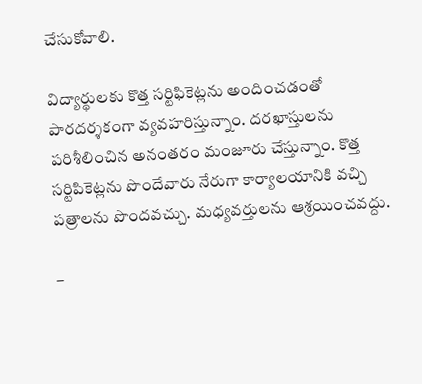చేసుకోవాలి.

విద్యార్థులకు కొత్త సర్టిఫికెట్లను అందించడంతో పారదర్శకంగా వ్యవహరిస్తున్నాం. దరఖాస్తులను పరిశీలించిన అనంతరం మంజూరు చేస్తున్నాం. కొత్త సర్టిపికెట్లను పొందేవారు నేరుగా కార్యాలయానికి వచ్చి పత్రాలను పొందవచ్చు. మధ్యవర్తులను ఆశ్రయించవద్దు.

–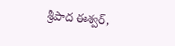శ్రీపాద ఈశ్వర్‌,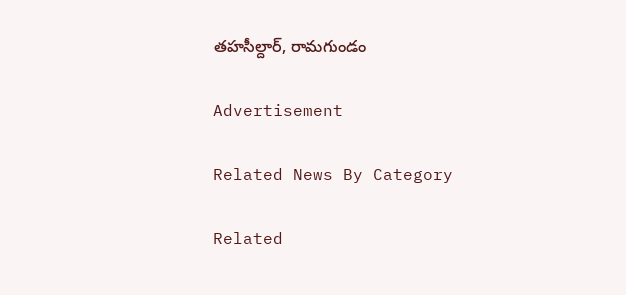తహసీల్దార్‌, రామగుండం

Advertisement

Related News By Category

Related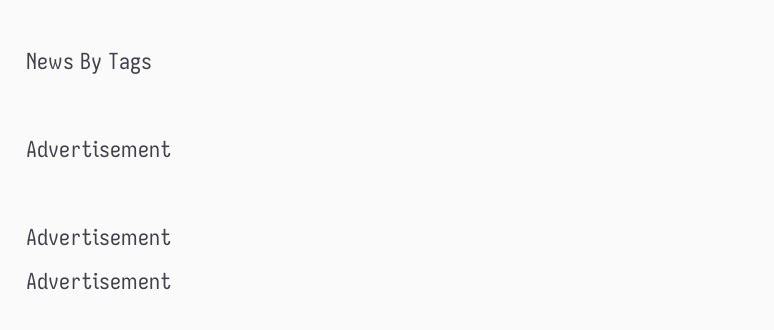News By Tags

Advertisement

Advertisement
Advertisement